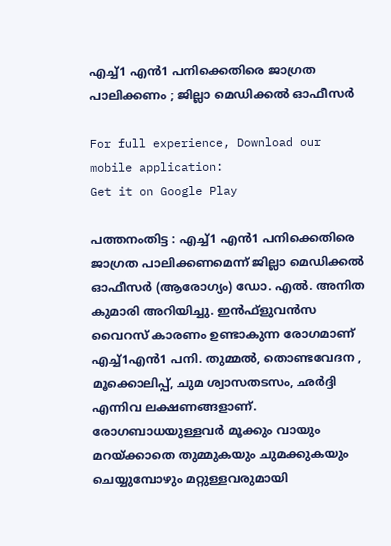എച്ച്1 എന്‍1 പനിക്കെതിരെ ജാഗ്രത പാലിക്കണം ; ജില്ലാ മെഡിക്കല്‍ ഓഫീസര്‍

For full experience, Download our mobile application:
Get it on Google Play

പത്തനംതിട്ട : എച്ച്1 എന്‍1 പനിക്കെതിരെ ജാഗ്രത പാലിക്കണമെന്ന് ജില്ലാ മെഡിക്കല്‍ ഓഫീസര്‍ (ആരോഗ്യം) ഡോ. എല്‍. അനിത കുമാരി അറിയിച്ചു. ഇന്‍ഫ്‌ളുവന്‍സ വൈറസ് കാരണം ഉണ്ടാകുന്ന രോഗമാണ് എച്ച്1എന്‍1 പനി. തുമ്മല്‍, തൊണ്ടവേദന , മൂക്കൊലിപ്പ്, ചുമ ശ്വാസതടസം, ഛര്‍ദ്ദി എന്നിവ ലക്ഷണങ്ങളാണ്. രോഗബാധയുള്ളവര്‍ മൂക്കും വായും മറയ്ക്കാതെ തുമ്മുകയും ചുമക്കുകയും ചെയ്യുമ്പോഴും മറ്റുള്ളവരുമായി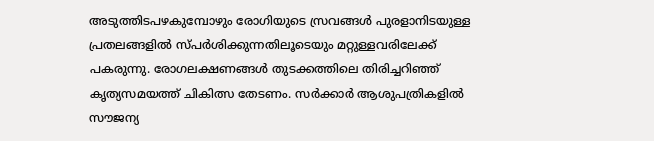അടുത്തിടപഴകുമ്പോഴും രോഗിയുടെ സ്രവങ്ങള്‍ പുരളാനിടയുള്ള പ്രതലങ്ങളില്‍ സ്പര്‍ശിക്കുന്നതിലൂടെയും മറ്റുള്ളവരിലേക്ക് പകരുന്നു. രോഗലക്ഷണങ്ങള്‍ തുടക്കത്തിലെ തിരിച്ചറിഞ്ഞ് കൃത്യസമയത്ത് ചികിത്സ തേടണം. സര്‍ക്കാര്‍ ആശുപത്രികളില്‍ സൗജന്യ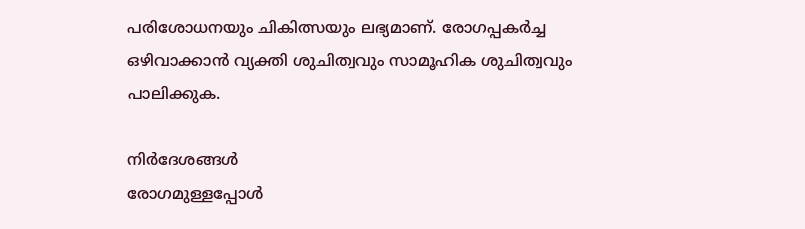പരിശോധനയും ചികിത്സയും ലഭ്യമാണ്. രോഗപ്പകര്‍ച്ച ഒഴിവാക്കാന്‍ വ്യക്തി ശുചിത്വവും സാമൂഹിക ശുചിത്വവും പാലിക്കുക.

നിര്‍ദേശങ്ങള്‍
രോഗമുള്ളപ്പോള്‍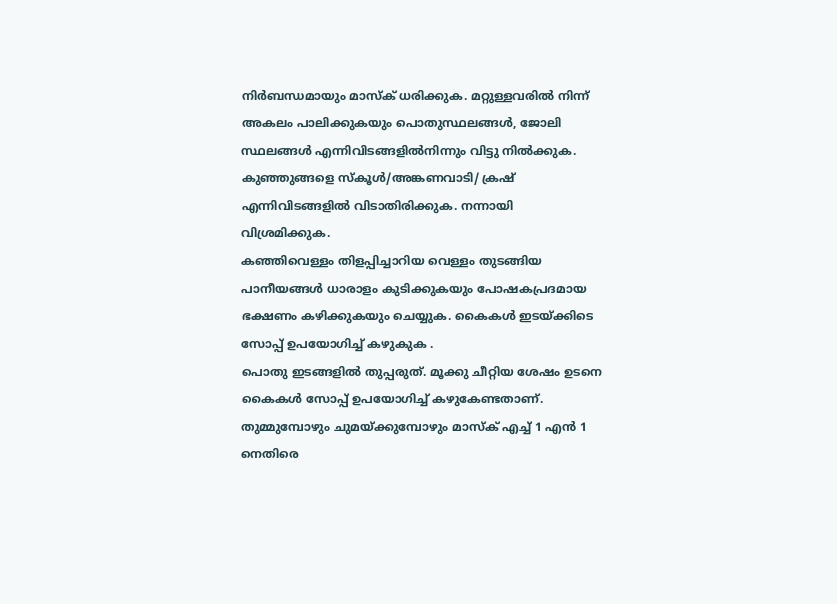നിര്‍ബന്ധമായും മാസ്‌ക് ധരിക്കുക. മറ്റുള്ളവരില്‍ നിന്ന് അകലം പാലിക്കുകയും പൊതുസ്ഥലങ്ങള്‍, ജോലി സ്ഥലങ്ങള്‍ എന്നിവിടങ്ങളില്‍നിന്നും വിട്ടു നില്‍ക്കുക. കുഞ്ഞുങ്ങളെ സ്‌കൂള്‍/അങ്കണവാടി/ ക്രഷ് എന്നിവിടങ്ങളില്‍ വിടാതിരിക്കുക. നന്നായി വിശ്രമിക്കുക.
കഞ്ഞിവെള്ളം തിളപ്പിച്ചാറിയ വെള്ളം തുടങ്ങിയ പാനീയങ്ങള്‍ ധാരാളം കുടിക്കുകയും പോഷകപ്രദമായ ഭക്ഷണം കഴിക്കുകയും ചെയ്യുക. കൈകള്‍ ഇടയ്ക്കിടെ സോപ്പ് ഉപയോഗിച്ച് കഴുകുക .
പൊതു ഇടങ്ങളില്‍ തുപ്പരുത്. മൂക്കു ചീറ്റിയ ശേഷം ഉടനെ കൈകള്‍ സോപ്പ് ഉപയോഗിച്ച് കഴുകേണ്ടതാണ്.
തുമ്മുമ്പോഴും ചുമയ്ക്കുമ്പോഴും മാസ്‌ക് എച്ച് 1 എന്‍ 1 നെതിരെ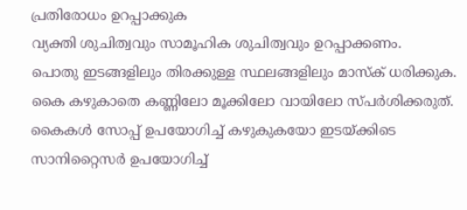പ്രതിരോധം ഉറപ്പാക്കുക
വ്യക്തി ശുചിത്വവും സാമൂഹിക ശുചിത്വവും ഉറപ്പാക്കണം.
പൊതു ഇടങ്ങളിലും തിരക്കുള്ള സ്ഥലങ്ങളിലും മാസ്‌ക് ധരിക്കുക.
കൈ കഴുകാതെ കണ്ണിലോ മൂക്കിലോ വായിലോ സ്പര്‍ശിക്കരുത്.
കൈകള്‍ സോപ്പ് ഉപയോഗിച്ച് കഴുകുകയോ ഇടയ്ക്കിടെ സാനിറ്റൈസര്‍ ഉപയോഗിച്ച്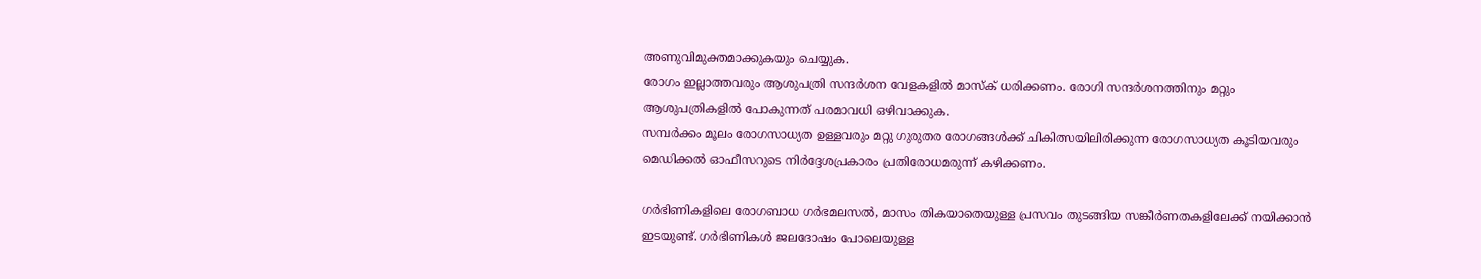അണുവിമുക്തമാക്കുകയും ചെയ്യുക.
രോഗം ഇല്ലാത്തവരും ആശുപത്രി സന്ദര്‍ശന വേളകളില്‍ മാസ്‌ക് ധരിക്കണം. രോഗി സന്ദര്‍ശനത്തിനും മറ്റും ആശുപത്രികളില്‍ പോകുന്നത് പരമാവധി ഒഴിവാക്കുക.
സമ്പര്‍ക്കം മൂലം രോഗസാധ്യത ഉള്ളവരും മറ്റു ഗുരുതര രോഗങ്ങള്‍ക്ക് ചികിത്സയിലിരിക്കുന്ന രോഗസാധ്യത കൂടിയവരും മെഡിക്കല്‍ ഓഫീസറുടെ നിര്‍ദ്ദേശപ്രകാരം പ്രതിരോധമരുന്ന് കഴിക്കണം.

ഗര്‍ഭിണികളിലെ രോഗബാധ ഗര്‍ഭമലസല്‍, മാസം തികയാതെയുള്ള പ്രസവം തുടങ്ങിയ സങ്കീര്‍ണതകളിലേക്ക് നയിക്കാന്‍ ഇടയുണ്ട്. ഗര്‍ഭിണികള്‍ ജലദോഷം പോലെയുള്ള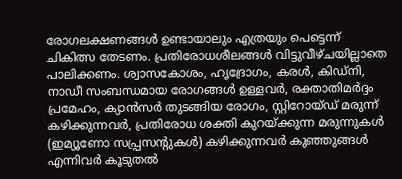രോഗലക്ഷണങ്ങള്‍ ഉണ്ടായാലും എത്രയും പെട്ടെന്ന് ചികിത്സ തേടണം. പ്രതിരോധശീലങ്ങള്‍ വിട്ടുവീഴ്ചയില്ലാതെ പാലിക്കണം. ശ്വാസകോശം, ഹൃദ്രോഗം, കരള്‍, കിഡ്‌നി, നാഡീ സംബന്ധമായ രോഗങ്ങള്‍ ഉള്ളവര്‍, രക്താതിമര്‍ദ്ദം പ്രമേഹം, ക്യാന്‍സര്‍ തുടങ്ങിയ രോഗം, സ്റ്റിറോയ്ഡ് മരുന്ന് കഴിക്കുന്നവര്‍, പ്രതിരോധ ശക്തി കുറയ്ക്കുന്ന മരുന്നുകള്‍ (ഇമ്യൂണോ സപ്പ്രസന്റുകള്‍) കഴിക്കുന്നവര്‍ കുഞ്ഞുങ്ങള്‍ എന്നിവര്‍ കൂടുതല്‍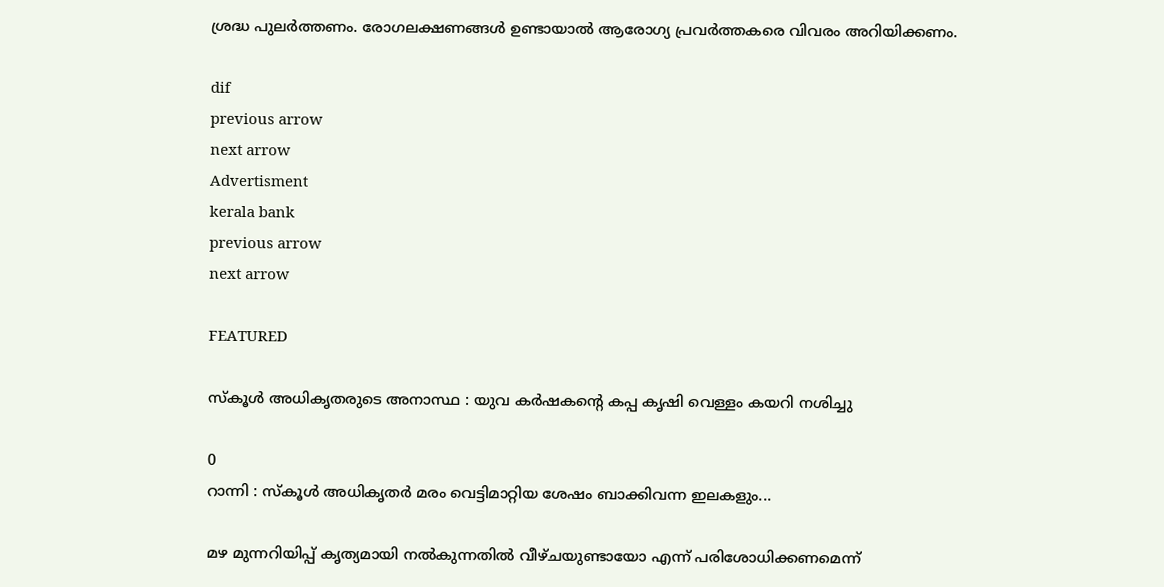ശ്രദ്ധ പുലര്‍ത്തണം. രോഗലക്ഷണങ്ങള്‍ ഉണ്ടായാല്‍ ആരോഗ്യ പ്രവര്‍ത്തകരെ വിവരം അറിയിക്കണം.

dif
previous arrow
next arrow
Advertisment
kerala bank
previous arrow
next arrow

FEATURED

സ്കൂൾ അധികൃതരുടെ അനാസ്ഥ : യുവ കര്‍ഷകന്‍റെ കപ്പ കൃഷി വെള്ളം കയറി നശിച്ചു

0
റാന്നി : സ്കൂൾ അധികൃതർ മരം വെട്ടിമാറ്റിയ ശേഷം ബാക്കിവന്ന ഇലകളും...

മഴ മുന്നറിയിപ്പ് കൃത്യമായി നൽകുന്നതിൽ വീഴ്ചയുണ്ടായോ എന്ന് പരിശോധിക്കണമെന്ന്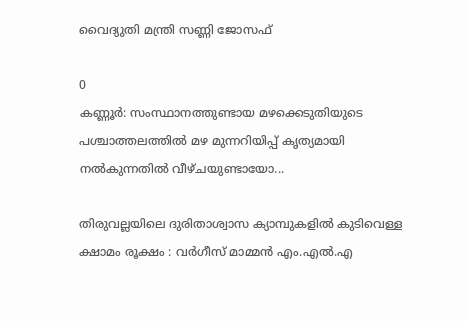വൈദ്യുതി മന്ത്രി സണ്ണി ജോസഫ്

0
കണ്ണൂർ: സംസ്ഥാനത്തുണ്ടായ മഴക്കെടുതിയുടെ പശ്ചാത്തലത്തിൽ മഴ മുന്നറിയിപ്പ് കൃത്യമായി നൽകുന്നതിൽ വീഴ്ചയുണ്ടായോ...

തിരുവല്ലയിലെ ദുരിതാശ്വാസ ക്യാമ്പുകളില്‍ കുടിവെള്ള ക്ഷാമം രൂക്ഷം : വര്‍ഗീസ് മാമ്മന്‍ എം.എല്‍.എ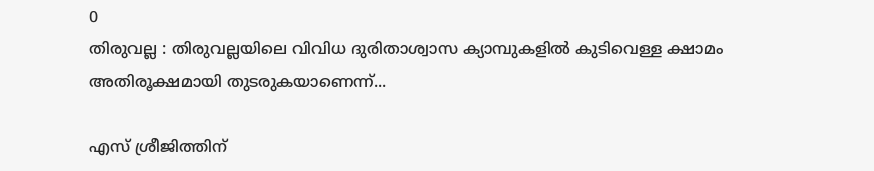0
തിരുവല്ല : തിരുവല്ലയിലെ വിവിധ ദുരിതാശ്വാസ ക്യാമ്പുകളില്‍ കുടിവെള്ള ക്ഷാമം അതിരൂക്ഷമായി തുടരുകയാണെന്ന്...

എസ് ശ്രീജിത്തിന്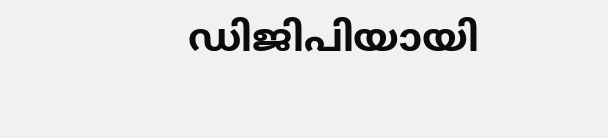ഡിജിപിയായി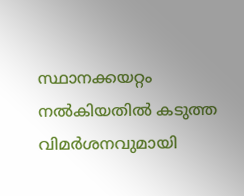സ്ഥാനക്കയറ്റം നല്‍കിയതില്‍ കടുത്ത വിമര്‍ശനവുമായി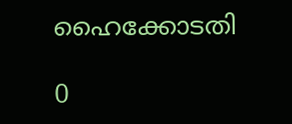ഹൈക്കോടതി

0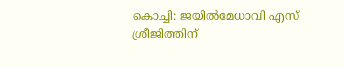കൊച്ചി: ജയിൽമേധാവി എസ് ശ്രീജിത്തിന്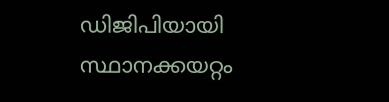ഡിജിപിയായി സ്ഥാനക്കയറ്റം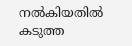നല്‍കിയതില്‍ കടുത്ത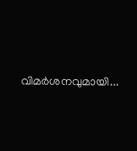വിമര്‍ശനവുമായി...